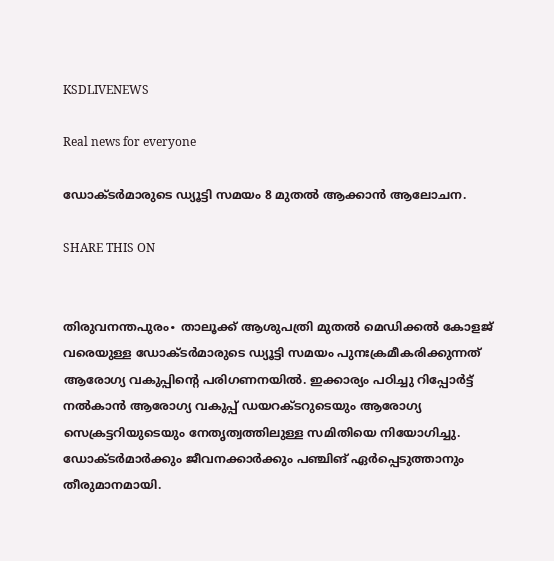KSDLIVENEWS

Real news for everyone

ഡോക്ടർമാരുടെ ഡ്യൂട്ടി സമയം 8 മുതൽ ‍ആക്കാൻ ആലോചന.

SHARE THIS ON


തിരുവനന്തപുരം∙ താലൂക്ക് ആശുപത്രി മുതൽ മെഡിക്കൽ കോളജ് വരെയുള്ള ഡോക്ടർമാരുടെ ഡ്യൂട്ടി സമയം പുനഃക്രമീകരിക്കുന്നത് ആരോഗ്യ വകുപ്പിന്റെ പരിഗണനയിൽ. ഇക്കാര്യം പഠിച്ചു റിപ്പോർട്ട് നൽകാൻ ആരോഗ്യ വകുപ്പ് ഡയറക്ടറുടെയും ആരോഗ്യ സെക്രട്ടറിയുടെയും നേതൃത്വത്തിലുള്ള സമിതിയെ നിയോഗിച്ചു. ഡോക്ടർമാർക്കും ജീവനക്കാർക്കും പഞ്ചിങ് ഏർപ്പെടുത്താനും തീരുമാനമായി.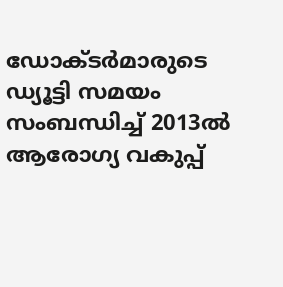ഡോക്ടർമാരുടെ ഡ്യൂട്ടി സമയം സംബന്ധിച്ച് 2013ൽ ആരോഗ്യ വകുപ്പ്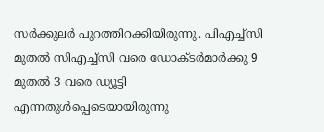സർക്കുലർ പുറത്തിറക്കിയിരുന്നു. പിഎച്ച്‌സി മുതൽ സിഎച്ച്‌സി വരെ ഡോക്ടർമാർക്കു 9 മുതൽ 3 വരെ ഡ്യൂട്ടി എന്നതുൾപ്പെടെയായിരുന്നു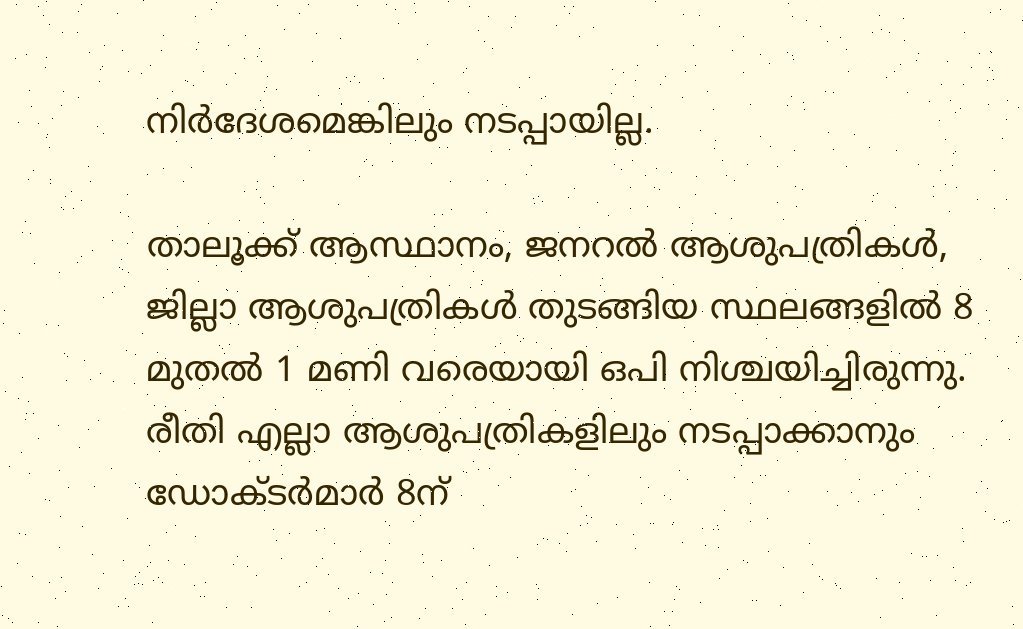നിർദേശമെങ്കിലും നടപ്പായില്ല.

താലൂക്ക് ആസ്ഥാനം, ജനറൽ ആശുപത്രികൾ, ജില്ലാ ആശുപത്രികൾ തുടങ്ങിയ സ്ഥലങ്ങളിൽ 8 മുതൽ 1 മണി വരെയായി ഒപി നിശ്ചയിച്ചിരുന്നു. രീതി എല്ലാ ആശുപത്രികളിലും നടപ്പാക്കാനും ഡോക്ടർമാർ 8ന്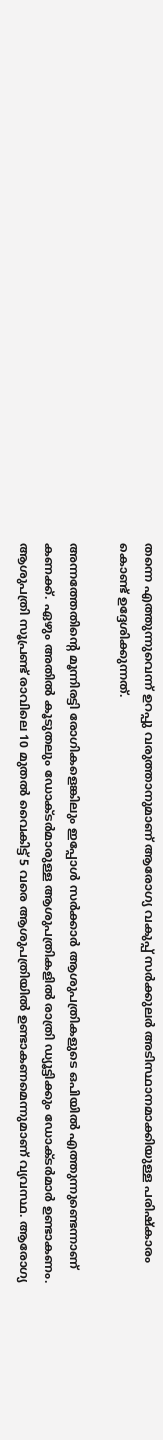തന്നെ എത്തുന്നുവെന്ന് ഉറപ്പു വരുത്താനുമാണ് ആരോഗ്യ വകുപ്പ് സർക്കുലർ അടിസ്ഥാനമാക്കിയുള്ള പരിഷ്കാരം കൊണ്ട് ഉദ്ദേശിക്കുന്നത്.

അന്നത്തേതിന്റെ മൂന്നിരട്ടി രോഗികളെങ്കിലും ഇപ്പോൾ സർക്കാർ ആശുപത്രികളുടെ ഒപിയിൽ എത്തുന്നുണ്ടെന്നാണ് കണക്ക്. ഏഴും അതിൽ കൂടുതലും ഡോക്ടർമാരുള്ള ആശുപത്രികളിൽ രാത്രി ഡ്യൂട്ടിക്കും ഡോക്ടർമാർ ഉണ്ടാകണം. ആശുപത്രി സൂപ്രണ്ട് രാവിലെ 10 മുതൽ വൈകിട്ട് 5 വരെ ആശുപത്രിയിൽ ഉണ്ടാകണമെന്നുമാണ് വ്യവസ്ഥ. ആരോഗ്യ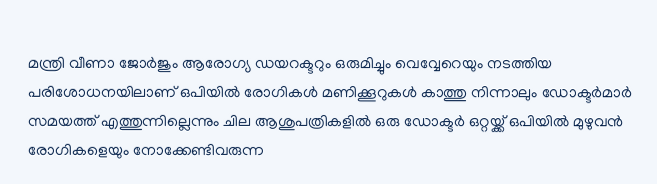മന്ത്രി വീണാ ജോർജും ആരോഗ്യ ഡയറക്ടറും ഒരുമിച്ചും വെവ്വേറെയും നടത്തിയ പരിശോധനയിലാണ് ഒപിയിൽ രോഗികൾ മണിക്കൂറുകൾ കാത്തു നിന്നാലും ഡോക്ടർമാർ സമയത്ത് എത്തുന്നില്ലെന്നും ചില ആശുപത്രികളിൽ ഒരു ഡോക്ടർ ഒറ്റയ്ക്ക് ഒപിയിൽ മുഴുവൻ രോഗികളെയും നോക്കേണ്ടിവരുന്ന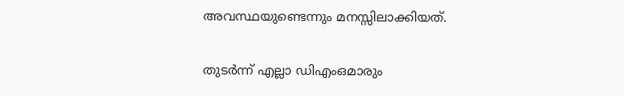അവസ്ഥയുണ്ടെന്നും മനസ്സിലാക്കിയത്.

തുടർന്ന് എല്ലാ ഡിഎംഒമാരും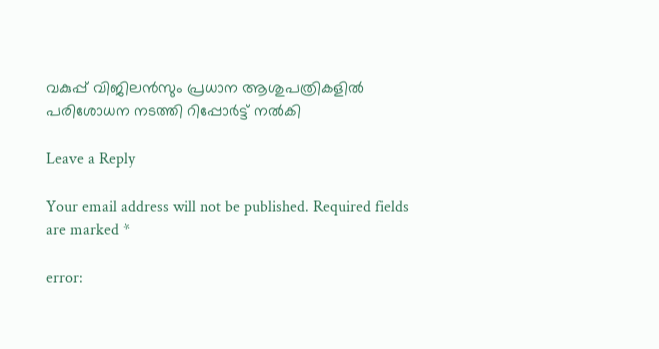വകുപ്പ് വിജിലൻസും പ്രധാന ആശുപത്രികളിൽ പരിശോധന നടത്തി റിപ്പോർട്ട് നൽകി

Leave a Reply

Your email address will not be published. Required fields are marked *

error: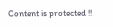Content is protected !!